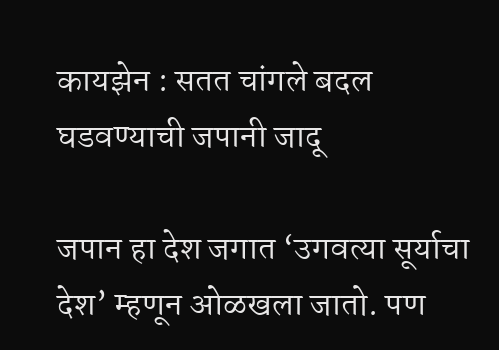कायझेन : सतत चांगले बदल घडवण्याची जपानी जादू

जपान हा देश जगात ‘उगवत्या सूर्याचा देश’ म्हणून ओळखला जातो. पण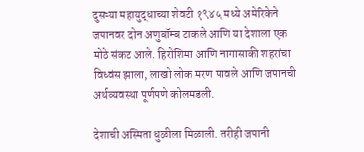दुसऱ्या महायुद्धाच्या शेवटी १९४५ मध्ये अमेरिकेने जपानवर दोन अणुबॉम्ब टाकले आणि या देशाला एक मोठे संकट आले. हिरोशिमा आणि नागासाकी शहरांचा विध्वंस झाला, लाखो लोक मरण पावले आणि जपानची अर्थव्यवस्था पूर्णपणे कोलमडली.

देशाची अस्मिता धुळीला मिळाली. तरीही जपानी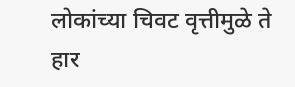लोकांच्या चिवट वृत्तीमुळे ते हार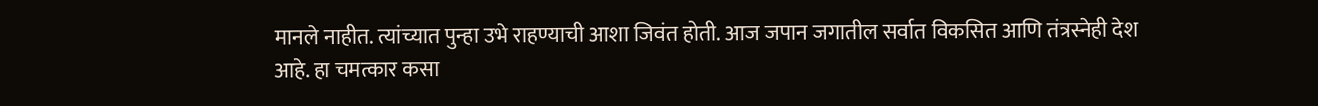मानले नाहीत. त्यांच्यात पुन्हा उभे राहण्याची आशा जिवंत होती. आज जपान जगातील सर्वात विकसित आणि तंत्रस्नेही देश आहे. हा चमत्कार कसा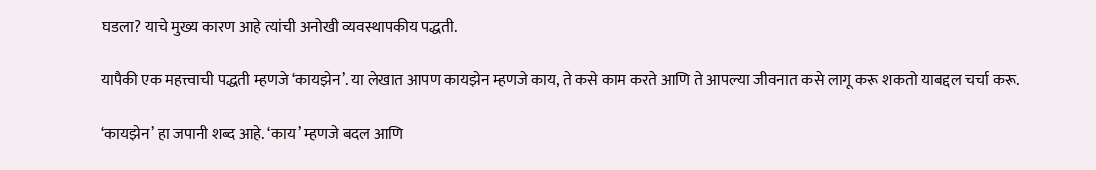घडला? याचे मुख्य कारण आहे त्यांची अनोखी व्यवस्थापकीय पद्धती.

यापैकी एक महत्त्वाची पद्धती म्हणजे ‘कायझेन’. या लेखात आपण कायझेन म्हणजे काय, ते कसे काम करते आणि ते आपल्या जीवनात कसे लागू करू शकतो याबद्दल चर्चा करू.

‘कायझेन’ हा जपानी शब्द आहे. ‘काय’ म्हणजे बदल आणि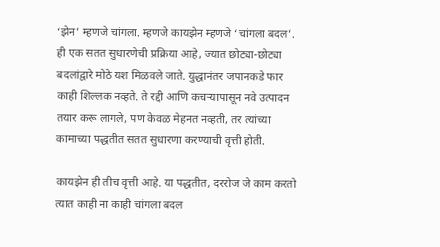‘झेन’ म्हणजे चांगला. म्हणजे कायझेन म्हणजे ‘चांगला बदल’. ही एक सतत सुधारणेची प्रक्रिया आहे, ज्यात छोट्या-छोट्या बदलांद्वारे मोठे यश मिळवले जाते. युद्धानंतर जपानकडे फार काही शिल्लक नव्हते. ते रद्दी आणि कचऱ्यापासून नवे उत्पादन तयार करू लागले, पण केवळ मेहनत नव्हती, तर त्यांच्या कामाच्या पद्धतीत सतत सुधारणा करण्याची वृत्ती होती.

कायझेन ही तीच वृत्ती आहे. या पद्धतीत, दररोज जे काम करतो त्यात काही ना काही चांगला बदल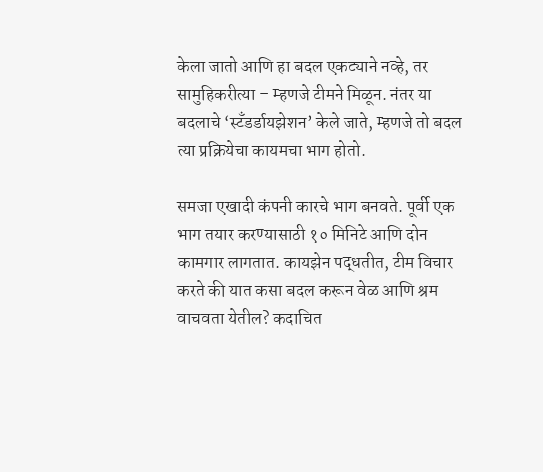केला जातो आणि हा बदल एकट्याने नव्हे, तर सामुहिकरीत्या – म्हणजे टीमने मिळून. नंतर या बदलाचे ‘स्टँडर्डायझेशन’ केले जाते, म्हणजे तो बदल त्या प्रक्रियेचा कायमचा भाग होतो.

समजा एखादी कंपनी कारचे भाग बनवते. पूर्वी एक भाग तयार करण्यासाठी १० मिनिटे आणि दोन कामगार लागतात. कायझेन पद्धतीत, टीम विचार करते की यात कसा बदल करून वेळ आणि श्रम वाचवता येतील? कदाचित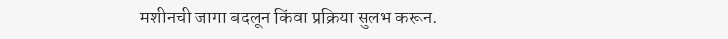मशीनची जागा बदलून किंवा प्रक्रिया सुलभ करून.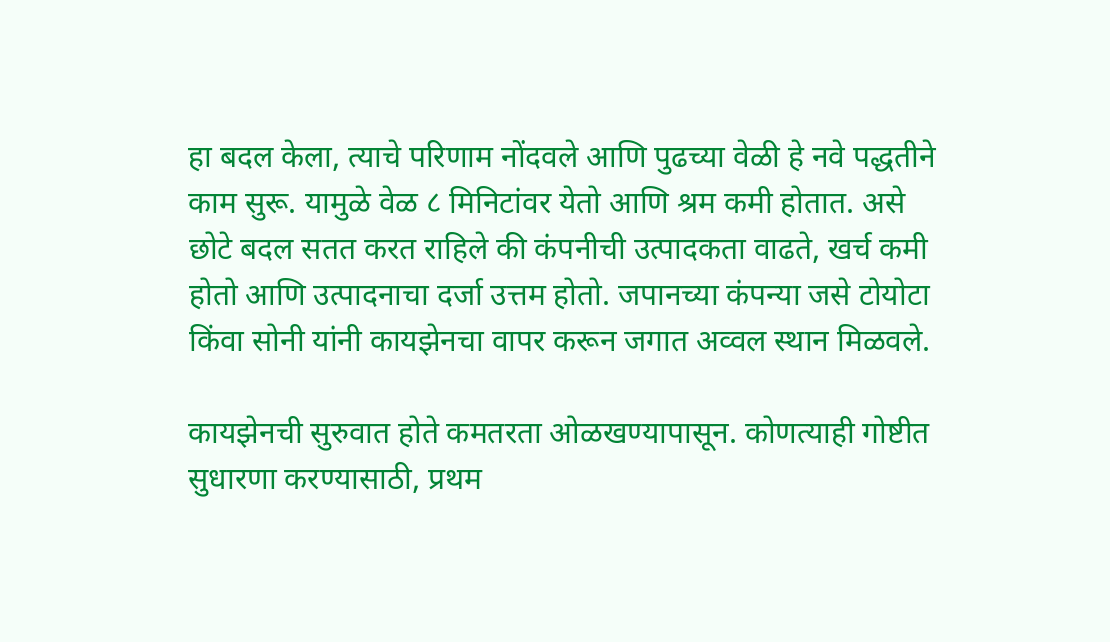हा बदल केला, त्याचे परिणाम नोंदवले आणि पुढच्या वेळी हे नवे पद्धतीने काम सुरू. यामुळे वेळ ८ मिनिटांवर येतो आणि श्रम कमी होतात. असे छोटे बदल सतत करत राहिले की कंपनीची उत्पादकता वाढते, खर्च कमी होतो आणि उत्पादनाचा दर्जा उत्तम होतो. जपानच्या कंपन्या जसे टोयोटा किंवा सोनी यांनी कायझेनचा वापर करून जगात अव्वल स्थान मिळवले.

कायझेनची सुरुवात होते कमतरता ओळखण्यापासून. कोणत्याही गोष्टीत सुधारणा करण्यासाठी, प्रथम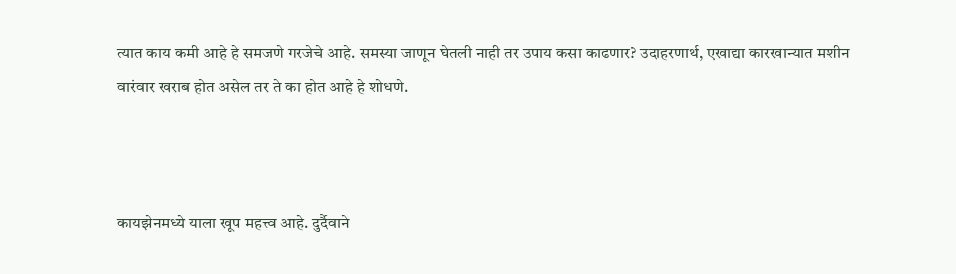त्यात काय कमी आहे हे समजणे गरजेचे आहे. समस्या जाणून घेतली नाही तर उपाय कसा काढणार? उदाहरणार्थ, एखाद्या कारखान्यात मशीन वारंवार खराब होत असेल तर ते का होत आहे हे शोधणे.



कायझेनमध्ये याला खूप महत्त्व आहे. दुर्दैवाने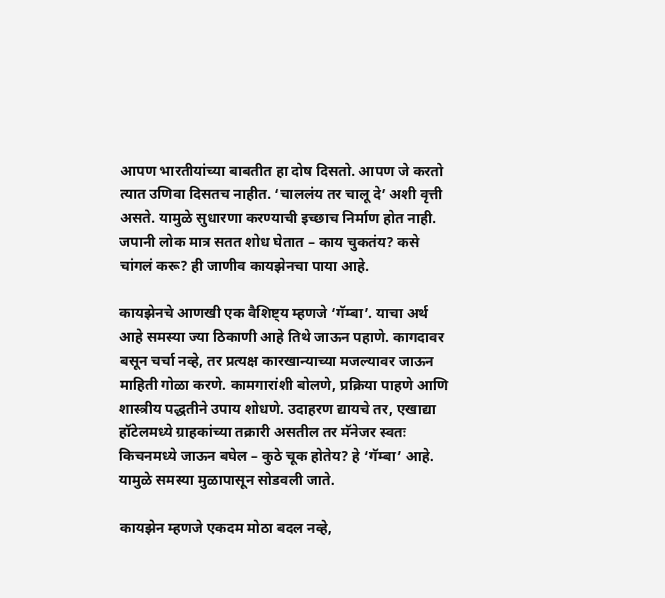आपण भारतीयांच्या बाबतीत हा दोष दिसतो. आपण जे करतो त्यात उणिवा दिसतच नाहीत. ‘चाललंय तर चालू दे’ अशी वृत्ती असते. यामुळे सुधारणा करण्याची इच्छाच निर्माण होत नाही. जपानी लोक मात्र सतत शोध घेतात – काय चुकतंय? कसे चांगलं करू? ही जाणीव कायझेनचा पाया आहे.

कायझेनचे आणखी एक वैशिष्ट्य म्हणजे ‘गॅम्बा’. याचा अर्थ आहे समस्या ज्या ठिकाणी आहे तिथे जाऊन पहाणे. कागदावर बसून चर्चा नव्हे, तर प्रत्यक्ष कारखान्याच्या मजल्यावर जाऊन माहिती गोळा करणे. कामगारांशी बोलणे, प्रक्रिया पाहणे आणि शास्त्रीय पद्धतीने उपाय शोधणे. उदाहरण द्यायचे तर, एखाद्या हॉटेलमध्ये ग्राहकांच्या तक्रारी असतील तर मॅनेजर स्वतः किचनमध्ये जाऊन बघेल – कुठे चूक होतेय? हे ‘गॅम्बा’ आहे. यामुळे समस्या मुळापासून सोडवली जाते.

कायझेन म्हणजे एकदम मोठा बदल नव्हे,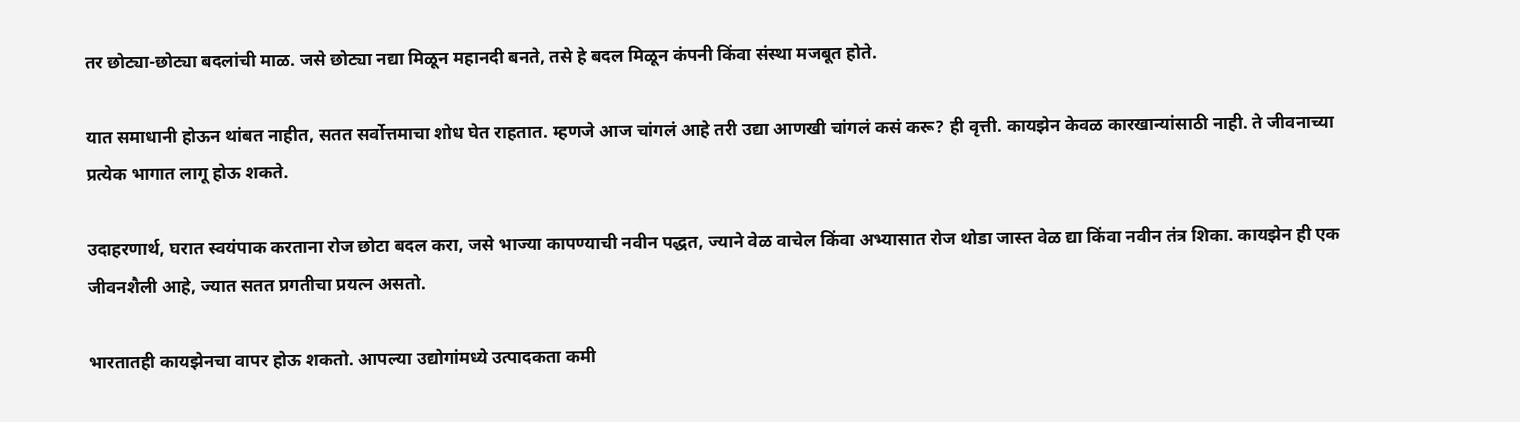तर छोट्या-छोट्या बदलांची माळ. जसे छोट्या नद्या मिळून महानदी बनते, तसे हे बदल मिळून कंपनी किंवा संस्था मजबूत होते.

यात समाधानी होऊन थांबत नाहीत, सतत सर्वोत्तमाचा शोध घेत राहतात. म्हणजे आज चांगलं आहे तरी उद्या आणखी चांगलं कसं करू? ही वृत्ती. कायझेन केवळ कारखान्यांसाठी नाही. ते जीवनाच्या प्रत्येक भागात लागू होऊ शकते.

उदाहरणार्थ, घरात स्वयंपाक करताना रोज छोटा बदल करा, जसे भाज्या कापण्याची नवीन पद्धत, ज्याने वेळ वाचेल किंवा अभ्यासात रोज थोडा जास्त वेळ द्या किंवा नवीन तंत्र शिका. कायझेन ही एक जीवनशैली आहे, ज्यात सतत प्रगतीचा प्रयत्न असतो.

भारतातही कायझेनचा वापर होऊ शकतो. आपल्या उद्योगांमध्ये उत्पादकता कमी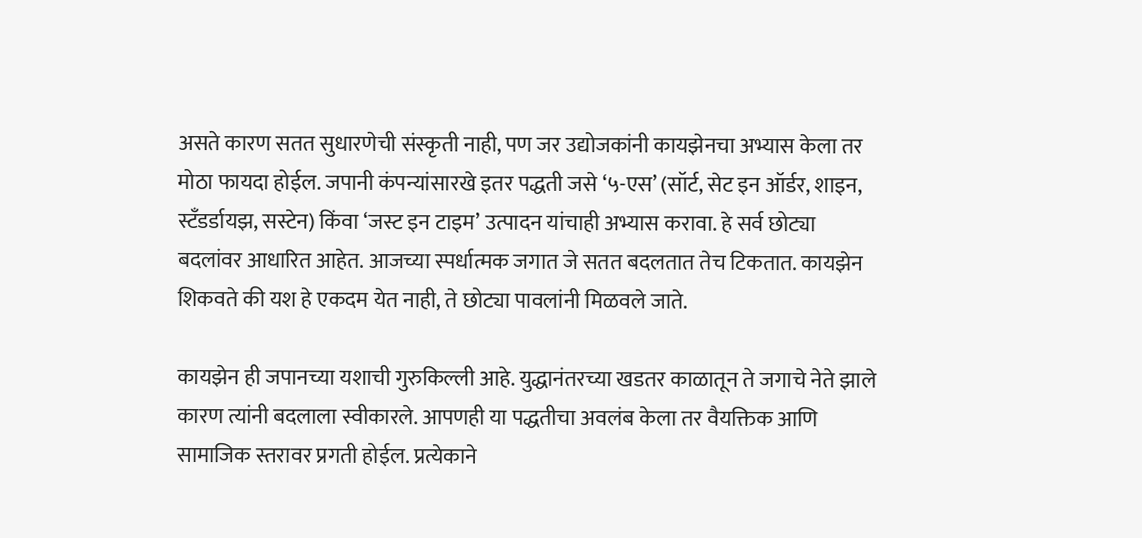असते कारण सतत सुधारणेची संस्कृती नाही, पण जर उद्योजकांनी कायझेनचा अभ्यास केला तर मोठा फायदा होईल. जपानी कंपन्यांसारखे इतर पद्धती जसे ‘५-एस’ (सॉर्ट, सेट इन ऑर्डर, शाइन, स्टँडर्डायझ, सस्टेन) किंवा ‘जस्ट इन टाइम’ उत्पादन यांचाही अभ्यास करावा. हे सर्व छोट्या बदलांवर आधारित आहेत. आजच्या स्पर्धात्मक जगात जे सतत बदलतात तेच टिकतात. कायझेन शिकवते की यश हे एकदम येत नाही, ते छोट्या पावलांनी मिळवले जाते.

कायझेन ही जपानच्या यशाची गुरुकिल्ली आहे. युद्धानंतरच्या खडतर काळातून ते जगाचे नेते झाले कारण त्यांनी बदलाला स्वीकारले. आपणही या पद्धतीचा अवलंब केला तर वैयक्तिक आणि सामाजिक स्तरावर प्रगती होईल. प्रत्येकाने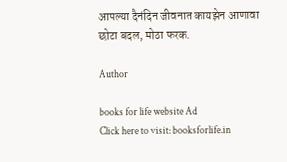आपल्या दैनंदिन जीवनात कायझेन आणावा छोटा बदल, मोठा फरक.

Author

books for life website Ad
Click here to visit: booksforlife.in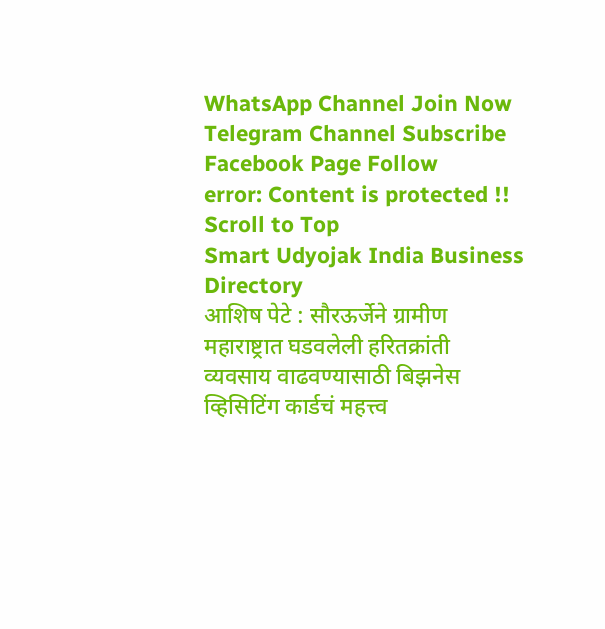WhatsApp Channel Join Now
Telegram Channel Subscribe
Facebook Page Follow
error: Content is protected !!
Scroll to Top
Smart Udyojak India Business Directory
आशिष पेटे : सौरऊर्जेने ग्रामीण महाराष्ट्रात घडवलेली हरितक्रांती व्यवसाय वाढवण्यासाठी बिझनेस व्हिसिटिंग कार्डचं महत्त्व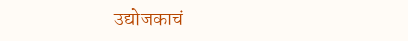उद्योजकाचं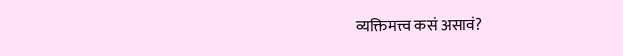व्यक्तिमत्त्व कसं असावं?